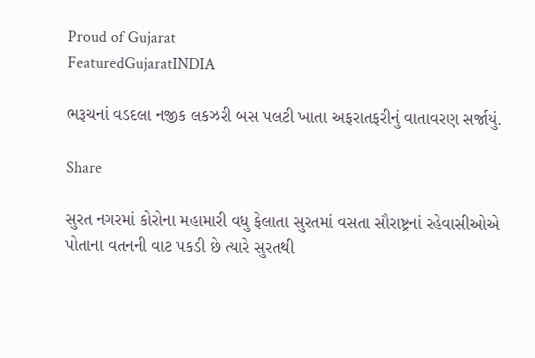Proud of Gujarat
FeaturedGujaratINDIA

ભરૂચનાં વડદલા નજીક લકઝરી બસ પલટી ખાતા અફરાતફરીનું વાતાવરણ સર્જાયું.

Share

સુરત નગરમાં કોરોના મહામારી વધુ ફેલાતા સુરતમાં વસતા સૌરાષ્ટ્રનાં રહેવાસીઓએ પોતાના વતનની વાટ પકડી છે ત્યારે સુરતથી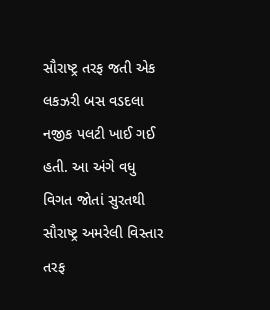સૌરાષ્ટ્ર તરફ જતી એક લકઝરી બસ વડદલા નજીક પલટી ખાઈ ગઈ હતી. આ અંગે વધુ વિગત જોતાં સુરતથી સૌરાષ્ટ્ર અમરેલી વિસ્તાર તરફ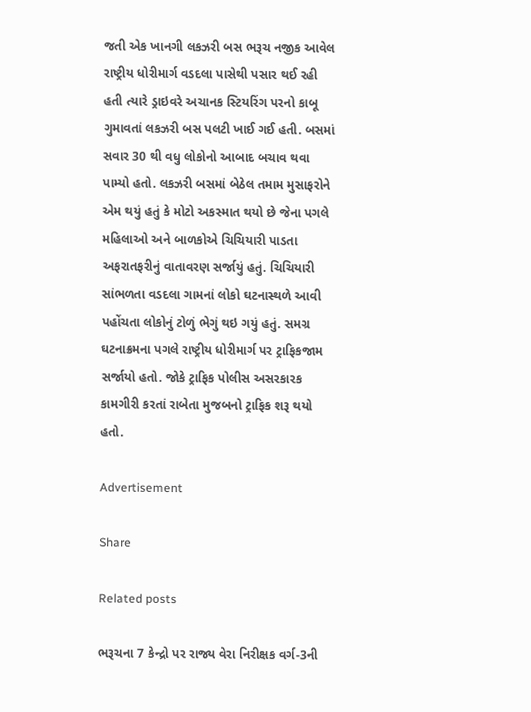જતી એક ખાનગી લકઝરી બસ ભરૂચ નજીક આવેલ રાષ્ટ્રીય ધોરીમાર્ગ વડદલા પાસેથી પસાર થઈ રહી હતી ત્યારે ડ્રાઇવરે અચાનક સ્ટિયરિંગ પરનો કાબૂ ગુમાવતાં લકઝરી બસ પલટી ખાઈ ગઈ હતી. બસમાં સવાર 30 થી વધુ લોકોનો આબાદ બચાવ થવા પામ્યો હતો. લકઝરી બસમાં બેઠેલ તમામ મુસાફરોને એમ થયું હતું કે મોટો અકસ્માત થયો છે જેના પગલે મહિલાઓ અને બાળકોએ ચિચિયારી પાડતા અફરાતફરીનું વાતાવરણ સર્જાયું હતું. ચિચિયારી સાંભળતા વડદલા ગામનાં લોકો ઘટનાસ્થળે આવી પહોંચતા લોકોનું ટોળું ભેગું થઇ ગયું હતું. સમગ્ર ઘટનાક્રમના પગલે રાષ્ટ્રીય ધોરીમાર્ગ પર ટ્રાફિકજામ સર્જાયો હતો. જોકે ટ્રાફિક પોલીસ અસરકારક કામગીરી કરતાં રાબેતા મુજબનો ટ્રાફિક શરૂ થયો હતો.

Advertisement

Share

Related posts

ભરૂચના 7 કેન્દ્રો પર રાજ્ય વેરા નિરીક્ષક વર્ગ-3ની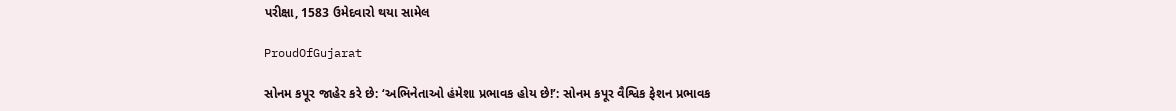પરીક્ષા, 1583 ઉમેદવારો થયા સામેલ

ProudOfGujarat

સોનમ કપૂર જાહેર કરે છે: ‘અભિનેતાઓ હંમેશા પ્રભાવક હોય છે!’: સોનમ કપૂર વૈશ્વિક ફેશન પ્રભાવક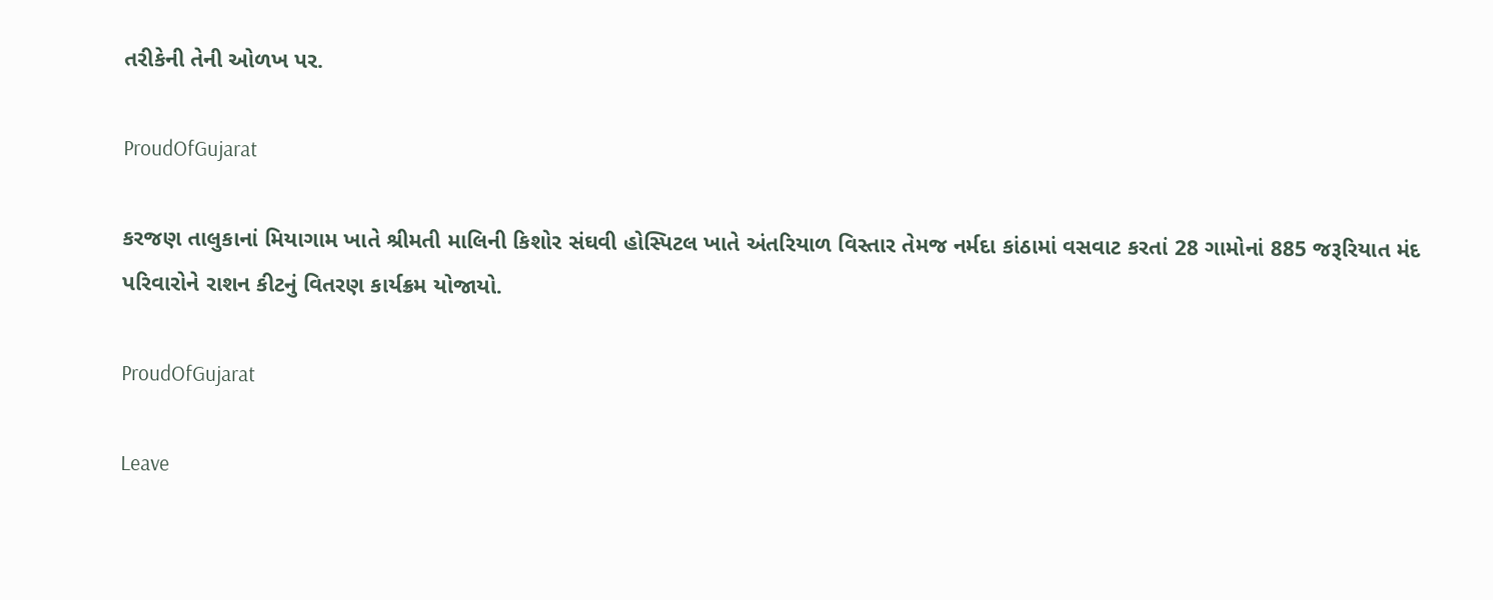તરીકેની તેની ઓળખ પર.

ProudOfGujarat

કરજણ તાલુકાનાં મિયાગામ ખાતે શ્રીમતી માલિની કિશોર સંઘવી હોસ્પિટલ ખાતે અંતરિયાળ વિસ્તાર તેમજ નર્મદા કાંઠામાં વસવાટ કરતાં 28 ગામોનાં 885 જરૂરિયાત મંદ પરિવારોને રાશન કીટનું વિતરણ કાર્યક્રમ યોજાયો.

ProudOfGujarat

Leave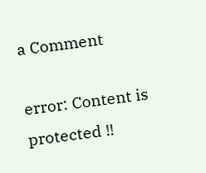a Comment

error: Content is protected !!